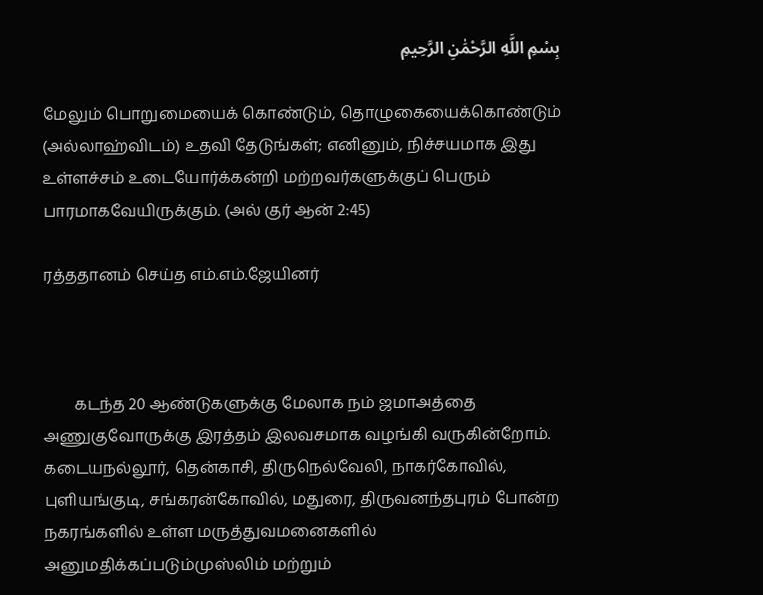بِسْمِ اللَّهِ الرَّحْمَٰنِ الرَّحِيمِ

மேலும் பொறுமையைக் கொண்டும், தொழுகையைக்கொண்டும் (அல்லாஹ்விடம்) உதவி தேடுங்கள்; எனினும், நிச்சயமாக இது உள்ளச்சம் உடையோர்க்கன்றி மற்றவர்களுக்குப் பெரும் பாரமாகவேயிருக்கும். (அல் குர் ஆன் 2:45)

ரத்ததானம் செய்த எம்.எம்.ஜேயினர்



        கடந்த 20 ஆண்டுகளுக்கு மேலாக நம் ஜமாஅத்தை அணுகுவோருக்கு இரத்தம் இலவசமாக வழங்கி வருகின்றோம். கடையநல்லூர், தென்காசி, திருநெல்வேலி, நாகர்கோவில், புளியங்குடி, சங்கரன்கோவில், மதுரை, திருவனந்தபுரம் போன்ற நகரங்களில் உள்ள மருத்துவமனைகளில் அனுமதிக்கப்படும்முஸ்லிம் மற்றும்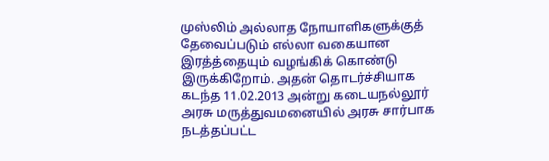முஸ்லிம் அல்லாத நோயாளிகளுக்குத்  தேவைப்படும் எல்லா வகையான இரத்த்தையும் வழங்கிக் கொண்டு இருக்கிறோம். அதன் தொடர்ச்சியாக கடந்த 11.02.2013 அன்று கடையநல்லூர் அரசு மருத்துவமனையில் அரசு சார்பாக நடத்தப்பட்ட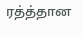ரத்த்தான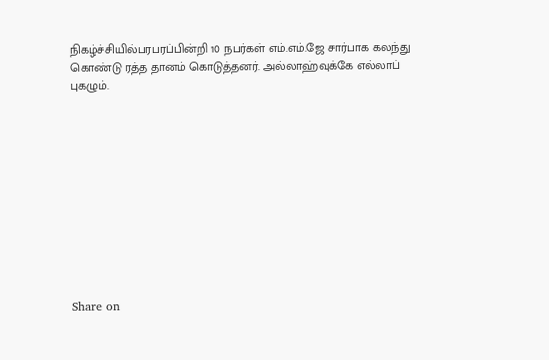நிகழ்ச்சியில்பரபரப்பின்றி 10 நபர்கள் எம்.எம்.ஜே சார்பாக கலந்து கொண்டு ரத்த தானம் கொடுத்தனர். அல்லாஹ்வுக்கே எல்லாப் புகழும்.











Share on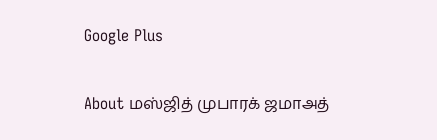Google Plus

About மஸ்ஜித் முபாரக் ஜமாஅத்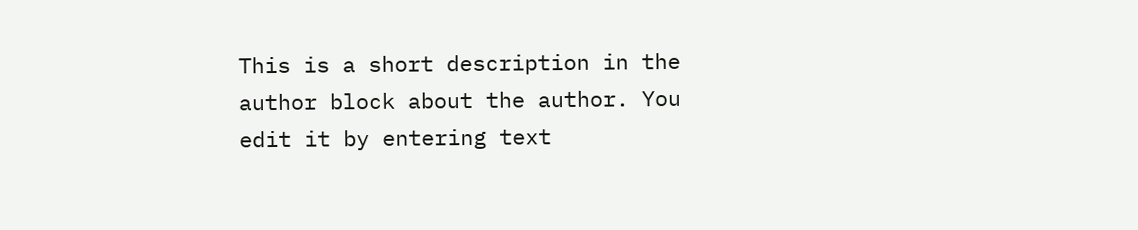This is a short description in the author block about the author. You edit it by entering text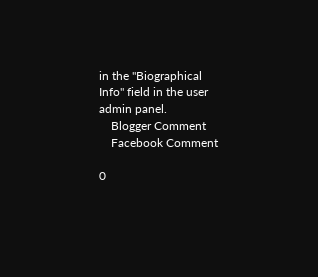in the "Biographical Info" field in the user admin panel.
    Blogger Comment
    Facebook Comment

0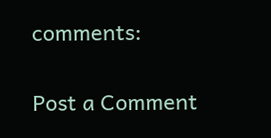comments:

Post a Comment